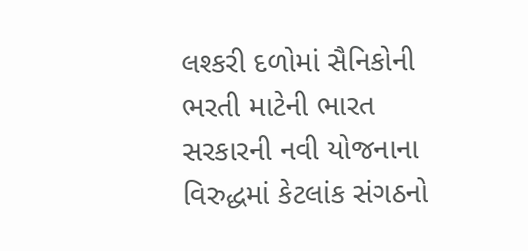લશ્કરી દળોમાં સૈનિકોની ભરતી માટેની ભારત સરકારની નવી યોજનાના વિરુદ્ધમાં કેટલાંક સંગઠનો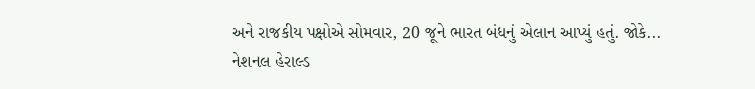અને રાજકીય પક્ષોએ સોમવાર, 20 જૂને ભારત બંધનું એલાન આપ્યું હતું. જોકે...
નેશનલ હેરાલ્ડ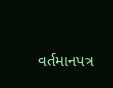વર્તમાનપત્ર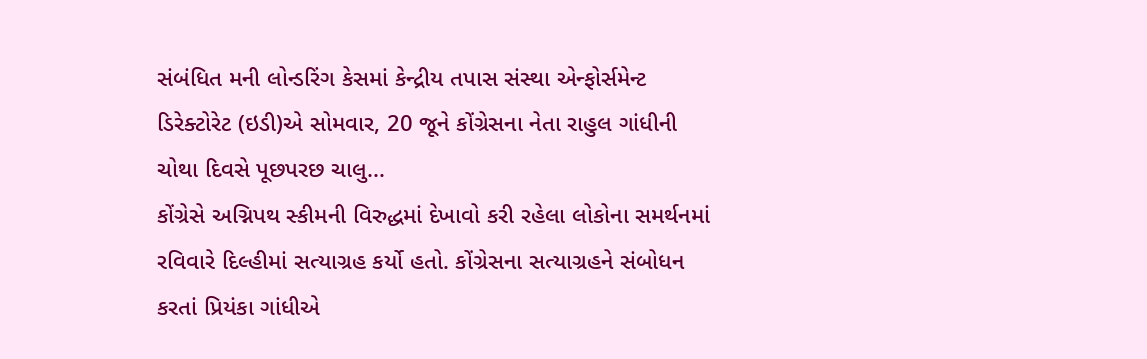સંબંધિત મની લોન્ડરિંગ કેસમાં કેન્દ્રીય તપાસ સંસ્થા એન્ફોર્સમેન્ટ ડિરેક્ટોરેટ (ઇડી)એ સોમવાર, 20 જૂને કોંગ્રેસના નેતા રાહુલ ગાંધીની ચોથા દિવસે પૂછપરછ ચાલુ...
કોંગ્રેસે અગ્નિપથ સ્કીમની વિરુદ્ધમાં દેખાવો કરી રહેલા લોકોના સમર્થનમાં રવિવારે દિલ્હીમાં સત્યાગ્રહ કર્યો હતો. કોંગ્રેસના સત્યાગ્રહને સંબોધન કરતાં પ્રિયંકા ગાંધીએ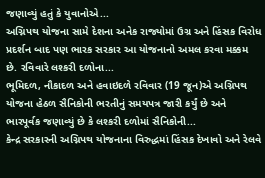જણાવ્યું હતું કે યુવાનોએ...
અગ્નિપથ યોજના સામે દેશના અનેક રાજ્યોમાં ઉગ્ર અને હિંસક વિરોધ પ્રદર્શન બાદ પણ ભારક સરકાર આ યોજનાનો અમલ કરવા મક્કમ છે. રવિવારે લશ્કરી દળોના...
ભૂમિદળ, નૌકાદળ અને હવાઇદળે રવિવાર (19 જૂન)એ અગ્નિપથ યોજના હેઠળ સૈનિકોની ભરતીનું સમયપત્ર જારી કર્યું છે અને ભારપૂર્વક જણાવ્યું છે કે લશ્કરી દળોમાં સૈનિકોની...
કેન્દ્ર સરકારની અગ્નિપથ યોજનાના વિરુદ્ધમાં હિંસક દેખાવો અને રેલવે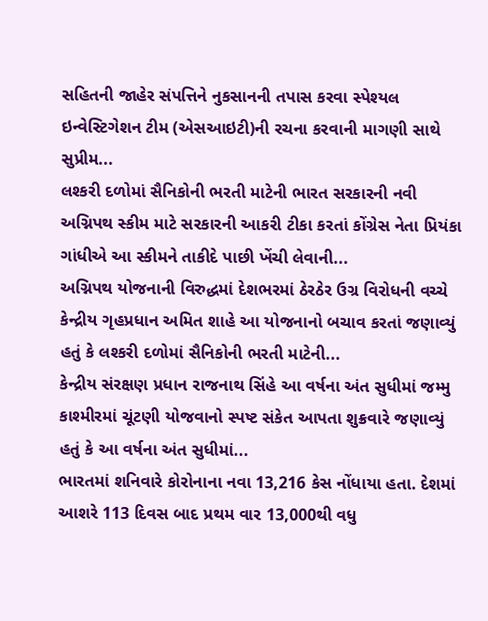સહિતની જાહેર સંપત્તિને નુકસાનની તપાસ કરવા સ્પેશ્યલ ઇન્વેસ્ટિગેશન ટીમ (એસઆઇટી)ની રચના કરવાની માગણી સાથે સુપ્રીમ...
લશ્કરી દળોમાં સૈનિકોની ભરતી માટેની ભારત સરકારની નવી અગ્નિપથ સ્કીમ માટે સરકારની આકરી ટીકા કરતાં કોંગ્રેસ નેતા પ્રિયંકા ગાંધીએ આ સ્કીમને તાકીદે પાછી ખેંચી લેવાની...
અગ્નિપથ યોજનાની વિરુદ્ધમાં દેશભરમાં ઠેરઠેર ઉગ્ર વિરોધની વચ્ચે કેન્દ્રીય ગૃહપ્રધાન અમિત શાહે આ યોજનાનો બચાવ કરતાં જણાવ્યું હતું કે લશ્કરી દળોમાં સૈનિકોની ભરતી માટેની...
કેન્દ્રીય સંરક્ષણ પ્રધાન રાજનાથ સિંહે આ વર્ષના અંત સુધીમાં જમ્મુ કાશ્મીરમાં ચૂંટણી યોજવાનો સ્પષ્ટ સંકેત આપતા શુક્રવારે જણાવ્યું હતું કે આ વર્ષના અંત સુધીમાં...
ભારતમાં શનિવારે કોરોનાના નવા 13,216 કેસ નોંધાયા હતા. દેશમાં આશરે 113 દિવસ બાદ પ્રથમ વાર 13,000થી વધુ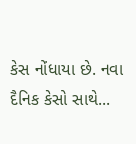કેસ નોંધાયા છે. નવા દૈનિક કેસો સાથે...